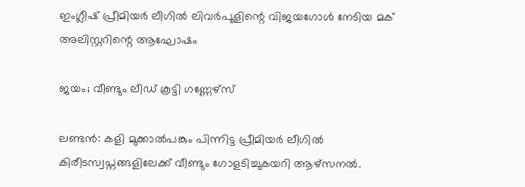ഇംഗ്ലീഷ് പ്രീമിയർ ലീഗിൽ ലിവർപൂളിന്റെ വിജയഗോൾ നേടിയ മക് അലിസ്റ്ററിന്റെ ആഘോഷം

ജയം; വീണ്ടും ലീഡ് കൂട്ടി ഗണ്ണേഴ്സ്

ലണ്ടൻ: കളി മുക്കാൽപങ്കും പിന്നിട്ട പ്രീമിയർ ലീഗിൽ കിരീടസ്വപ്നങ്ങളിലേക്ക് വീണ്ടും ഗോളടിച്ചുകയറി ആഴ്സനൽ.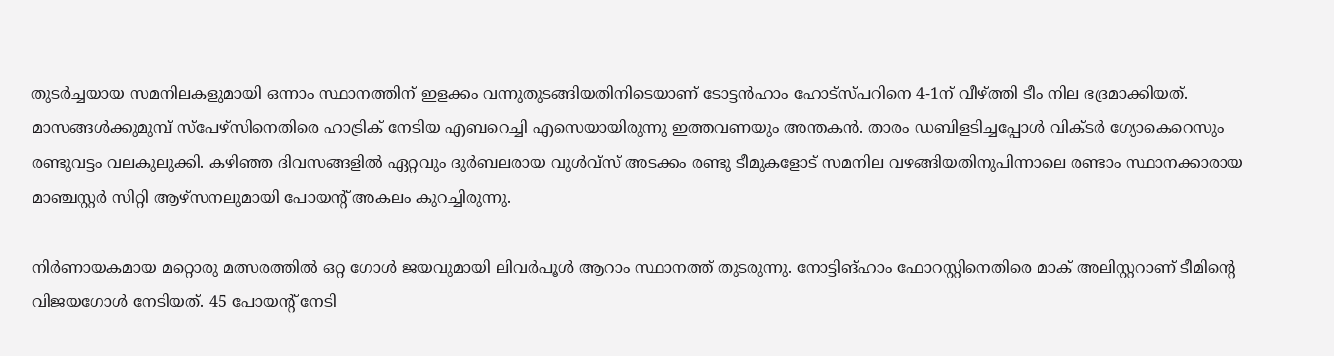തുടർച്ചയായ സമനിലകളുമായി ഒന്നാം സ്ഥാനത്തിന് ഇളക്കം വന്നുതുടങ്ങിയതിനിടെയാണ് ടോട്ടൻഹാം ഹോട്സ്പറിനെ 4-1ന് വീഴ്ത്തി ടീം നില ഭദ്രമാക്കിയത്. മാസങ്ങൾക്കുമുമ്പ് സ്പേഴ്സിനെതിരെ ഹാട്രിക് നേടിയ എബറെച്ചി എസെയായിരുന്നു ഇത്തവണയും അന്തകൻ. താരം ഡബിളടിച്ചപ്പോൾ വിക്ടർ ഗ്യോകെറെസും രണ്ടുവട്ടം വലകുലുക്കി. കഴിഞ്ഞ ദിവസങ്ങളിൽ ഏറ്റവും ദുർബലരായ വുൾവ്സ് അടക്കം രണ്ടു ടീമുകളോട് സമനില വഴങ്ങിയതിനുപിന്നാലെ രണ്ടാം സ്ഥാനക്കാരായ മാഞ്ചസ്റ്റർ സിറ്റി ആഴ്സനലുമായി പോയന്റ് അകലം കുറച്ചിരുന്നു.

നിർണായകമായ മറ്റൊരു മത്സരത്തിൽ ഒറ്റ ഗോൾ ജയവുമായി ലിവർപൂൾ ആറാം സ്ഥാനത്ത് തുടരുന്നു. നോട്ടിങ്ഹാം ഫോറസ്റ്റിനെതിരെ മാക് അലിസ്റ്ററാണ് ടീമിന്റെ വിജയഗോൾ നേടിയത്. 45 പോയന്റ് നേടി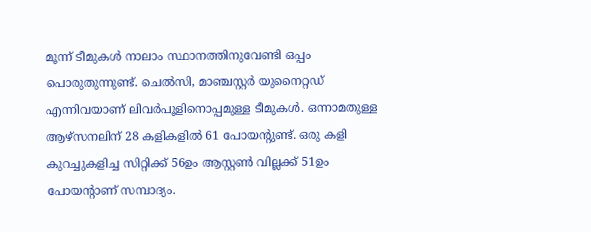മൂന്ന് ടീമുകൾ നാലാം സ്ഥാനത്തിനുവേണ്ടി ഒപ്പം പൊരുതുന്നുണ്ട്. ചെൽസി, മാഞ്ചസ്റ്റർ യുനൈറ്റഡ് എന്നിവയാണ് ലിവർപൂളിനൊപ്പമുള്ള ടീമുകൾ. ഒന്നാമതുള്ള ആഴ്സനലിന് 28 കളികളിൽ 61 പോയന്റുണ്ട്. ഒരു കളി കുറച്ചുകളിച്ച സിറ്റിക്ക് 56ഉം ആസ്റ്റൺ വില്ലക്ക് 51ഉം പോയന്റാണ് സമ്പാദ്യം.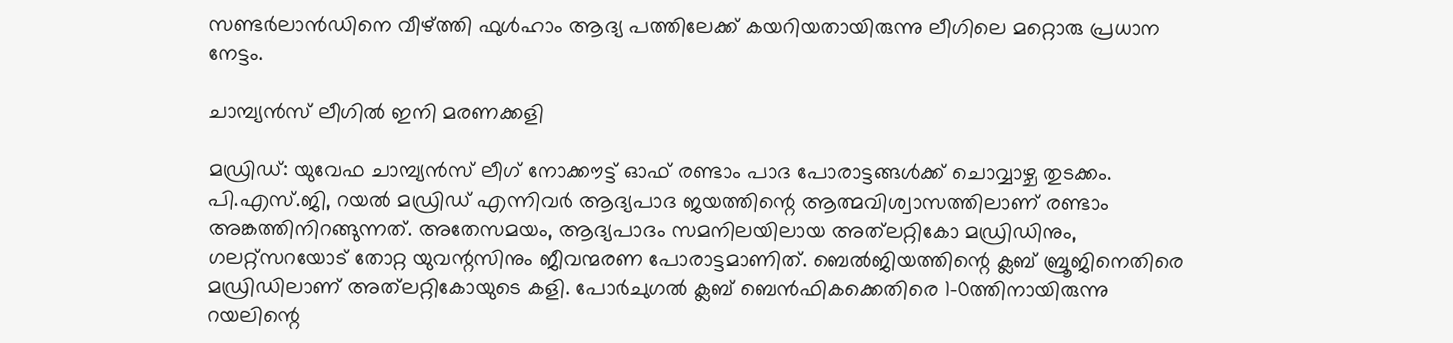സണ്ടർലാൻഡിനെ വീഴ്ത്തി ഫുൾഹാം ആദ്യ പത്തിലേക്ക് കയറിയതായിരുന്നു ലീഗിലെ മറ്റൊരു പ്രധാന നേട്ടം.

ചാമ്പ്യൻസ് ലീഗിൽ ഇനി മരണക്കളി

മഡ്രിഡ്: യുവേഫ ചാമ്പ്യൻസ് ലീഗ് നോക്കൗട്ട് ഓഫ് രണ്ടാം പാദ പോരാട്ടങ്ങൾക്ക് ചൊവ്വാഴ്ച തുടക്കം. പി.എസ്.ജി, റയൽ മഡ്രിഡ് എന്നിവർ ആദ്യപാദ ജയത്തിന്റെ ആത്മവിശ്വാസത്തിലാണ് രണ്ടാം അങ്കത്തിനിറങ്ങുന്നത്. അതേസമയം, ആദ്യപാദം സമനിലയിലായ അത്‍ലറ്റികോ മഡ്രിഡിനും, ഗലറ്റ്സറയോട് തോറ്റ യുവന്റസിനും ജീവന്മരണ പോരാട്ടമാണിത്. ബെൽജിയത്തിന്റെ ക്ലബ് ബ്രൂജിനെതിരെ മഡ്രിഡിലാണ് അത്‍ലറ്റികോയുടെ കളി. പോർചുഗൽ ക്ലബ് ബെൻഫികക്കെതിരെ 1-0ത്തിനായിരുന്നു റയലിന്റെ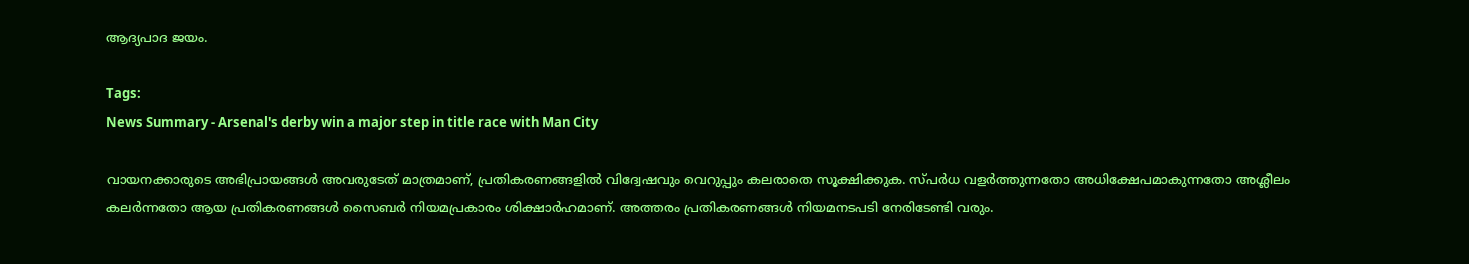ആദ്യപാദ ജയം.

Tags:
News Summary - Arsenal's derby win a major step in title race with Man City

വായനക്കാരുടെ അഭിപ്രായങ്ങള്‍ അവരുടേത് മാത്രമാണ്, പ്രതികരണങ്ങളിൽ വിദ്വേഷവും വെറുപ്പും കലരാതെ സൂക്ഷിക്കുക. സ്പർധ വളർത്തുന്നതോ അധിക്ഷേപമാകുന്നതോ അശ്ലീലം കലർന്നതോ ആയ പ്രതികരണങ്ങൾ സൈബർ നിയമപ്രകാരം ശിക്ഷാർഹമാണ്. അത്തരം പ്രതികരണങ്ങൾ നിയമനടപടി നേരിടേണ്ടി വരും.